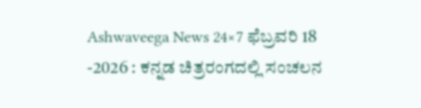Ashwaveega News 24×7 ಫೆಬ್ರವರಿ 18 -2026 : ಕನ್ನಡ ಚಿತ್ರರಂಗದಲ್ಲಿ ಸಂಚಲನ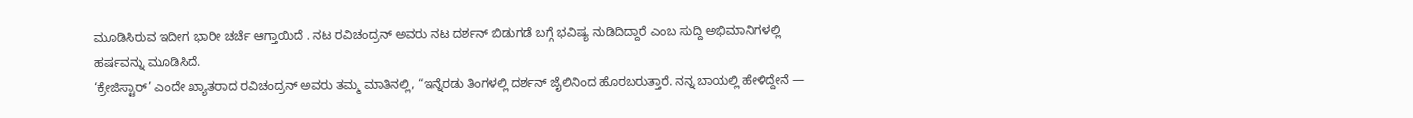ಮೂಡಿಸಿರುವ ಇದೀಗ ಭಾರೀ ಚರ್ಚೆ ಆಗ್ತಾಯಿದೆ . ನಟ ರವಿಚಂದ್ರನ್ ಅವರು ನಟ ದರ್ಶನ್ ಬಿಡುಗಡೆ ಬಗ್ಗೆ ಭವಿಷ್ಯ ನುಡಿದಿದ್ದಾರೆ ಎಂಬ ಸುದ್ದಿ ಅಭಿಮಾನಿಗಳಲ್ಲಿ ಹರ್ಷವನ್ನು ಮೂಡಿಸಿದೆ.
‘ಕ್ರೇಜಿಸ್ಟಾರ್’ ಎಂದೇ ಖ್ಯಾತರಾದ ರವಿಚಂದ್ರನ್ ಅವರು ತಮ್ಮ ಮಾತಿನಲ್ಲಿ, “ಇನ್ನೆರಡು ತಿಂಗಳಲ್ಲಿ ದರ್ಶನ್ ಜೈಲಿನಿಂದ ಹೊರಬರುತ್ತಾರೆ. ನನ್ನ ಬಾಯಲ್ಲಿ ಹೇಳಿದ್ದೇನೆ —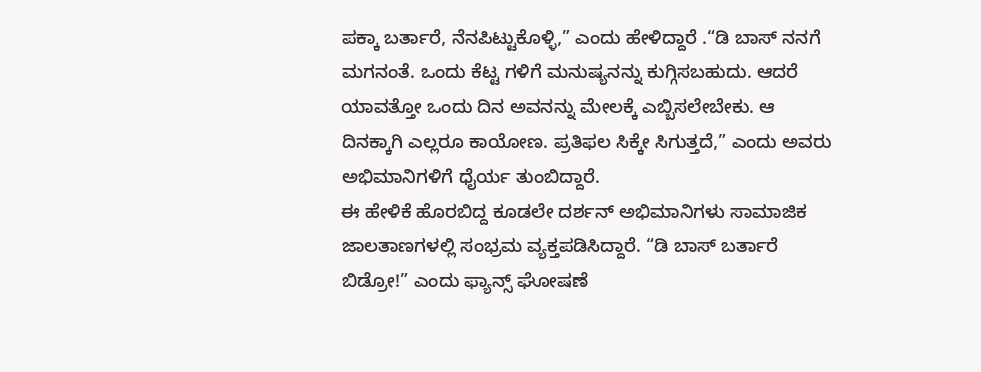ಪಕ್ಕಾ ಬರ್ತಾರೆ, ನೆನಪಿಟ್ಟುಕೊಳ್ಳಿ,” ಎಂದು ಹೇಳಿದ್ದಾರೆ .“ಡಿ ಬಾಸ್ ನನಗೆ ಮಗನಂತೆ. ಒಂದು ಕೆಟ್ಟ ಗಳಿಗೆ ಮನುಷ್ಯನನ್ನು ಕುಗ್ಗಿಸಬಹುದು. ಆದರೆ ಯಾವತ್ತೋ ಒಂದು ದಿನ ಅವನನ್ನು ಮೇಲಕ್ಕೆ ಎಬ್ಬಿಸಲೇಬೇಕು. ಆ ದಿನಕ್ಕಾಗಿ ಎಲ್ಲರೂ ಕಾಯೋಣ. ಪ್ರತಿಫಲ ಸಿಕ್ಕೇ ಸಿಗುತ್ತದೆ,” ಎಂದು ಅವರು ಅಭಿಮಾನಿಗಳಿಗೆ ಧೈರ್ಯ ತುಂಬಿದ್ದಾರೆ.
ಈ ಹೇಳಿಕೆ ಹೊರಬಿದ್ದ ಕೂಡಲೇ ದರ್ಶನ್ ಅಭಿಮಾನಿಗಳು ಸಾಮಾಜಿಕ ಜಾಲತಾಣಗಳಲ್ಲಿ ಸಂಭ್ರಮ ವ್ಯಕ್ತಪಡಿಸಿದ್ದಾರೆ. “ಡಿ ಬಾಸ್ ಬರ್ತಾರೆ ಬಿಡ್ರೋ!” ಎಂದು ಫ್ಯಾನ್ಸ್ ಘೋಷಣೆ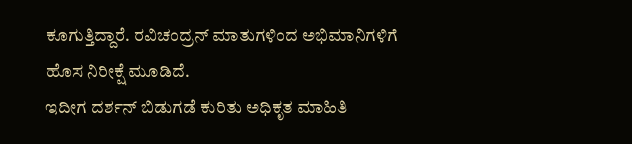ಕೂಗುತ್ತಿದ್ದಾರೆ. ರವಿಚಂದ್ರನ್ ಮಾತುಗಳಿಂದ ಅಭಿಮಾನಿಗಳಿಗೆ ಹೊಸ ನಿರೀಕ್ಷೆ ಮೂಡಿದೆ.
ಇದೀಗ ದರ್ಶನ್ ಬಿಡುಗಡೆ ಕುರಿತು ಅಧಿಕೃತ ಮಾಹಿತಿ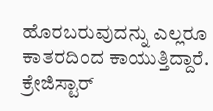ಹೊರಬರುವುದನ್ನು ಎಲ್ಲರೂ ಕಾತರದಿಂದ ಕಾಯುತ್ತಿದ್ದಾರೆ. ಕ್ರೇಜಿಸ್ಟಾರ್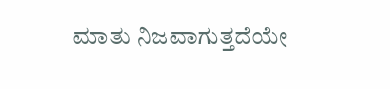ಮಾತು ನಿಜವಾಗುತ್ತದೆಯೇ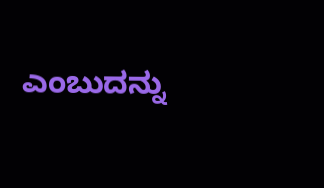ಎಂಬುದನ್ನು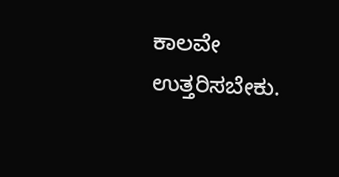ಕಾಲವೇ ಉತ್ತರಿಸಬೇಕು.